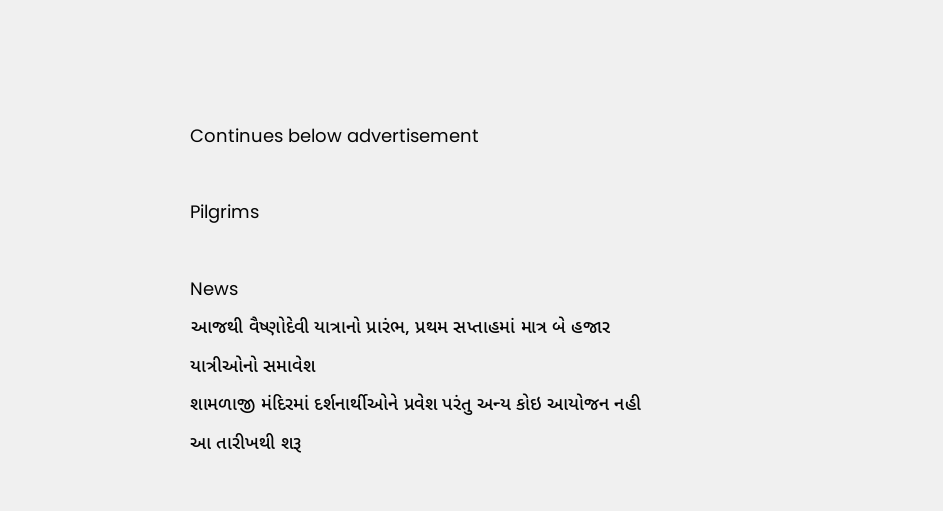Continues below advertisement

Pilgrims

News
આજથી વૈષ્ણોદેવી યાત્રાનો પ્રારંભ, પ્રથમ સપ્તાહમાં માત્ર બે હજાર યાત્રીઓનો સમાવેશ
શામળાજી મંદિરમાં દર્શનાર્થીઓને પ્રવેશ પરંતુ અન્ય કોઇ આયોજન નહી
આ તારીખથી શરૂ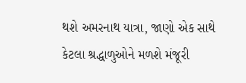થશે અમરનાથ યાત્રા, જાણો એક સાથે કેટલા શ્રદ્ધાળુઓને મળશે મંજૂરી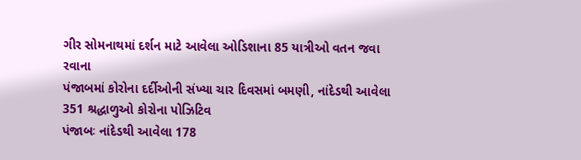ગીર સોમનાથમાં દર્શન માટે આવેલા ઓડિશાના 85 યાત્રીઓ વતન જવા રવાના
પંજાબમાં કોરોના દર્દીઓની સંખ્યા ચાર દિવસમાં બમણી, નાંદેડથી આવેલા 351 શ્રદ્ધાળુઓ કોરોના પોઝિટિવ
પંજાબઃ નાંદેડથી આવેલા 178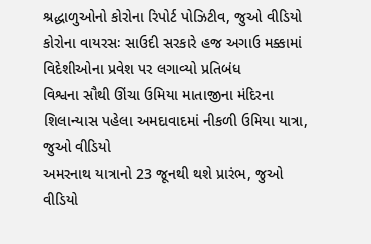શ્રદ્ધાળુઓનો કોરોના રિપોર્ટ પોઝિટીવ, જુઓ વીડિયો
કોરોના વાયરસઃ સાઉદી સરકારે હજ અગાઉ મક્કામાં વિદેશીઓના પ્રવેશ પર લગાવ્યો પ્રતિબંધ
વિશ્વના સૌથી ઊંચા ઉમિયા માતાજીના મંદિરના શિલાન્યાસ પહેલા અમદાવાદમાં નીકળી ઉમિયા યાત્રા, જુઓ વીડિયો
અમરનાથ યાત્રાનો 23 જૂનથી થશે પ્રારંભ, જુઓ વીડિયો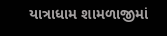યાત્રાધામ શામળાજીમાં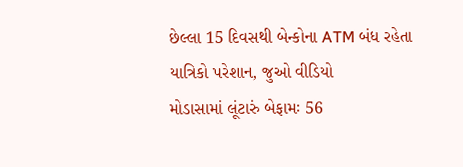છેલ્લા 15 દિવસથી બેન્કોના ATM બંધ રહેતા યાત્રિકો પરેશાન, જુઓ વીડિયો
મોડાસામાં લૂંટારું બેફામઃ 56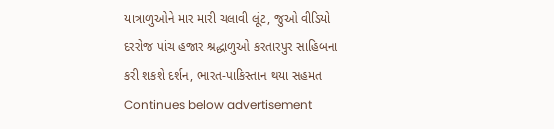યાત્રાળુઓને માર મારી ચલાવી લૂંટ, જુઓ વીડિયો
દરરોજ પાંચ હજાર શ્રદ્ધાળુઓ કરતારપુર સાહિબના કરી શકશે દર્શન, ભારત-પાકિસ્તાન થયા સહમત
Continues below advertisement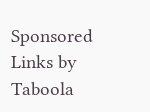Sponsored Links by Taboola